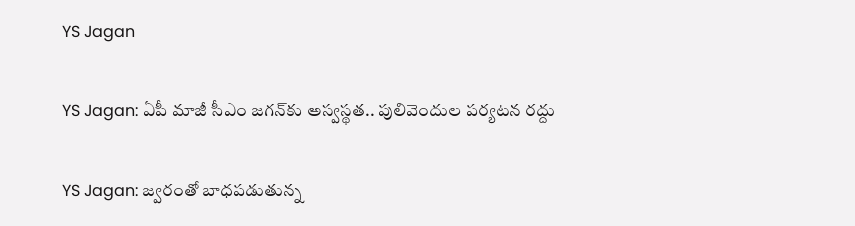YS Jagan

YS Jagan: ఏపీ మాజీ సీఎం జగన్‌కు అస్వస్థత.. పులివెందుల పర్యటన రద్దు

YS Jagan: జ్వరంతో బాధపడుతున్న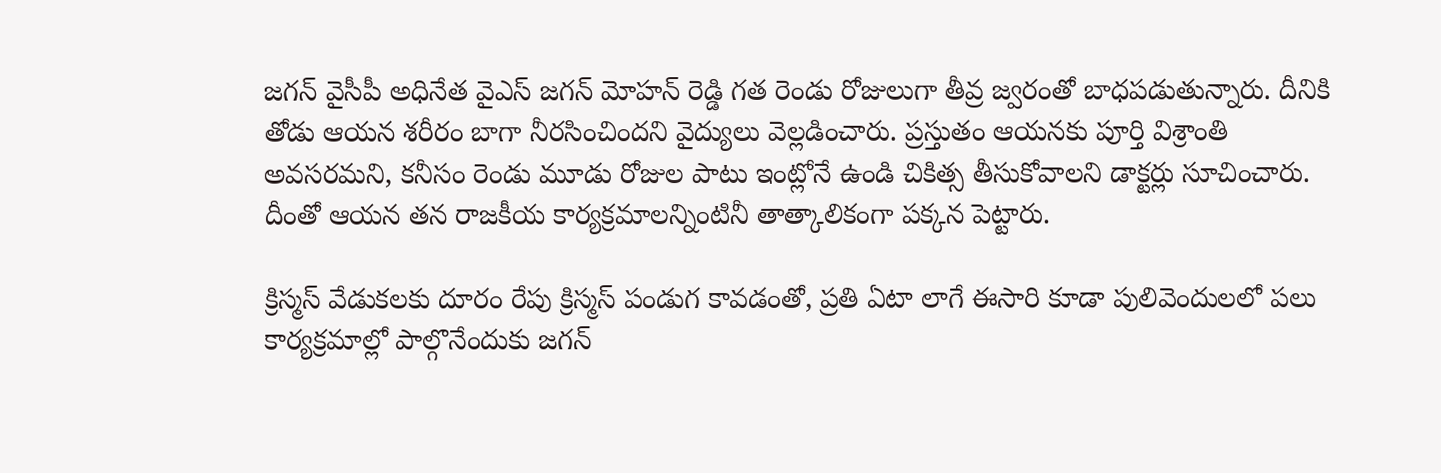జగన్ వైసీపీ అధినేత వైఎస్ జగన్ మోహన్ రెడ్డి గత రెండు రోజులుగా తీవ్ర జ్వరంతో బాధపడుతున్నారు. దీనికి తోడు ఆయన శరీరం బాగా నీరసించిందని వైద్యులు వెల్లడించారు. ప్రస్తుతం ఆయనకు పూర్తి విశ్రాంతి అవసరమని, కనీసం రెండు మూడు రోజుల పాటు ఇంట్లోనే ఉండి చికిత్స తీసుకోవాలని డాక్టర్లు సూచించారు. దీంతో ఆయన తన రాజకీయ కార్యక్రమాలన్నింటినీ తాత్కాలికంగా పక్కన పెట్టారు.

క్రిస్మస్ వేడుకలకు దూరం రేపు క్రిస్మస్ పండుగ కావడంతో, ప్రతి ఏటా లాగే ఈసారి కూడా పులివెందులలో పలు కార్యక్రమాల్లో పాల్గొనేందుకు జగన్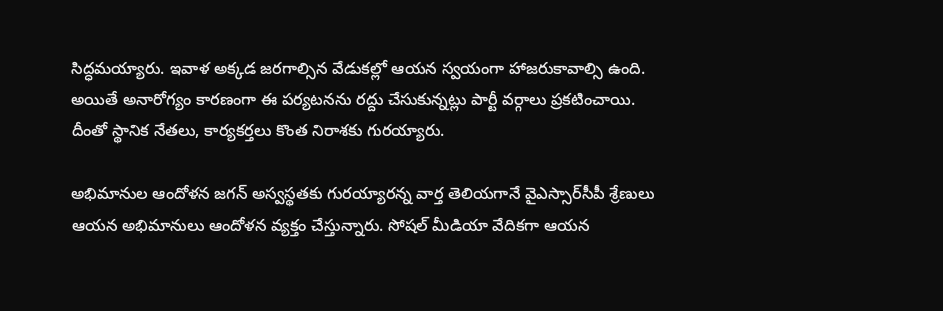సిద్ధమయ్యారు. ఇవాళ అక్కడ జరగాల్సిన వేడుకల్లో ఆయన స్వయంగా హాజరుకావాల్సి ఉంది. అయితే అనారోగ్యం కారణంగా ఈ పర్యటనను రద్దు చేసుకున్నట్లు పార్టీ వర్గాలు ప్రకటించాయి. దీంతో స్థానిక నేతలు, కార్యకర్తలు కొంత నిరాశకు గురయ్యారు.

అభిమానుల ఆందోళన జగన్ అస్వస్థతకు గురయ్యారన్న వార్త తెలియగానే వైఎస్సార్‌సీపీ శ్రేణులు ఆయన అభిమానులు ఆందోళన వ్యక్తం చేస్తున్నారు. సోషల్ మీడియా వేదికగా ఆయన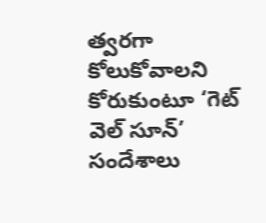త్వరగా కోలుకోవాలని కోరుకుంటూ ‘గెట్ వెల్ సూన్’ సందేశాలు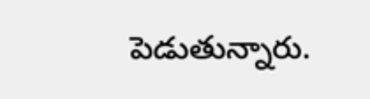పెడుతున్నారు.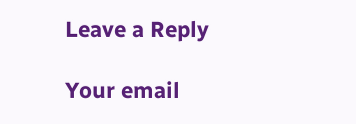Leave a Reply

Your email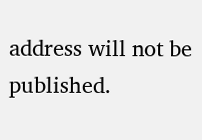address will not be published.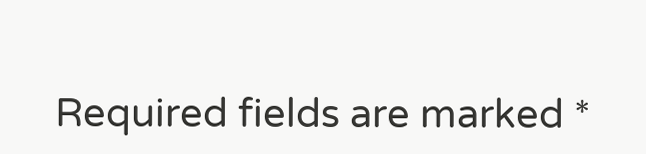Required fields are marked *